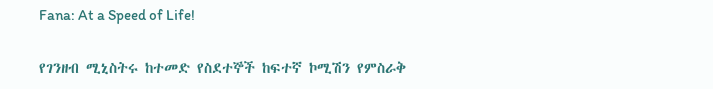Fana: At a Speed of Life!

የገንዘብ ሚኒስትሩ ከተመድ የስደተኞች ከፍተኛ ኮሚሽን የምስራቅ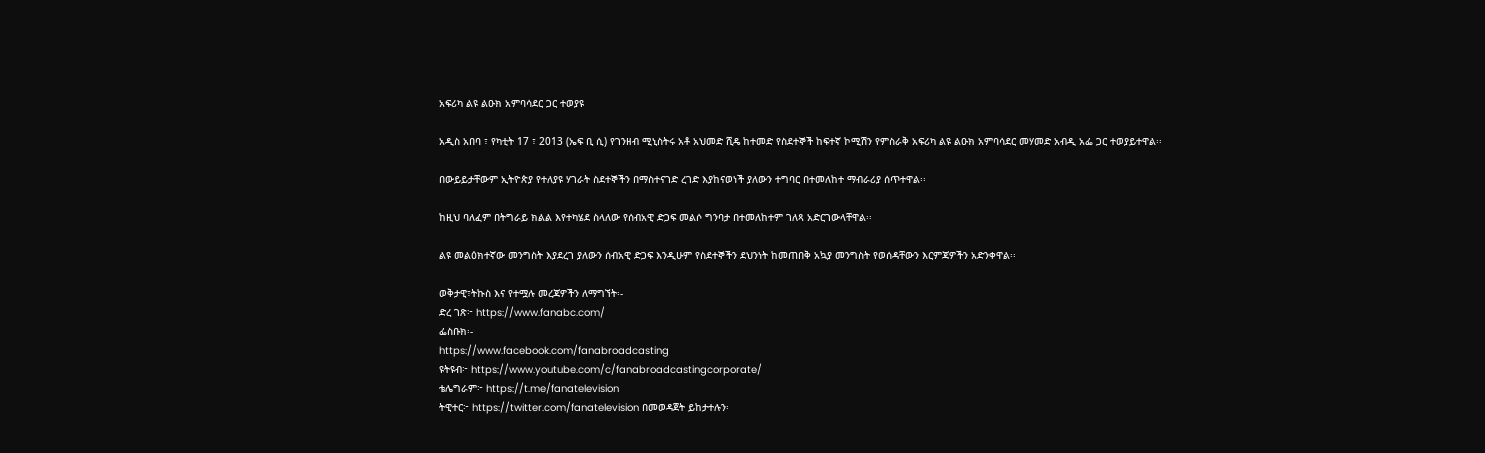አፍሪካ ልዩ ልዑክ አምባሳደር ጋር ተወያዩ

አዲስ አበባ ፣ የካቲት 17 ፣ 2013 (ኤፍ ቢ ሲ) የገንዘብ ሚኒስትሩ አቶ አህመድ ሺዴ ከተመድ የስደተኞች ከፍተኛ ኮሚሽን የምስራቅ አፍሪካ ልዩ ልዑክ አምባሳደር መሃመድ አብዲ አፌ ጋር ተወያይተዋል፡፡

በውይይታቸውም ኢትዮጵያ የተለያዩ ሃገራት ስደተኞችን በማስተናገድ ረገድ እያከናወነች ያለውን ተግባር በተመለከተ ማብራሪያ ሰጥተዋል፡፡

ከዚህ ባለፈም በትግራይ ክልል እየተካሄደ ስላለው የሰብአዊ ድጋፍ መልሶ ግንባታ በተመለከተም ገለጻ አድርገውላቸዋል፡፡

ልዩ መልዕክተኛው መንግስት እያደረገ ያለውን ሰብአዊ ድጋፍ እንዲሁም የስደተኞችን ደህንነት ከመጠበቅ አኳያ መንግስት የወሰዳቸውን እርምጃዎችን አድንቀዋል፡፡

ወቅታዊ፣ትኩስ እና የተሟሉ መረጃዎችን ለማግኘት፡-
ድረ ገጽ፦ https://www.fanabc.com/
ፌስቡክ፡-
https://www.facebook.com/fanabroadcasting
ዩትዩብ፦ https://www.youtube.com/c/fanabroadcastingcorporate/
ቴሌግራም፦ https://t.me/fanatelevision
ትዊተር፦ https://twitter.com/fanatelevision በመወዳጀት ይከታተሉን፡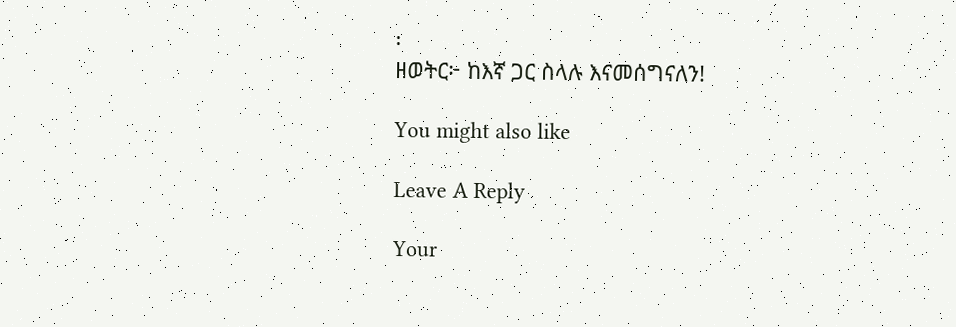፡
ዘወትር፦ ከእኛ ጋር ስላሉ እናመሰግናለን!

You might also like

Leave A Reply

Your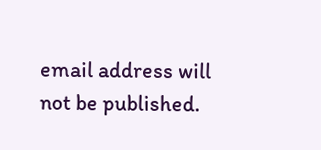email address will not be published.